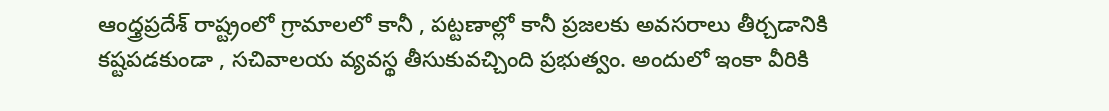ఆంధ్త్రప్రదేశ్ రాష్ట్రంలో గ్రామాలలో కానీ , పట్టణాల్లో కానీ ప్రజలకు అవసరాలు తీర్చడానికి కష్టపడకుండా , సచివాలయ వ్యవస్థ తీసుకువచ్చింది ప్రభుత్వం. అందులో ఇంకా వీరికి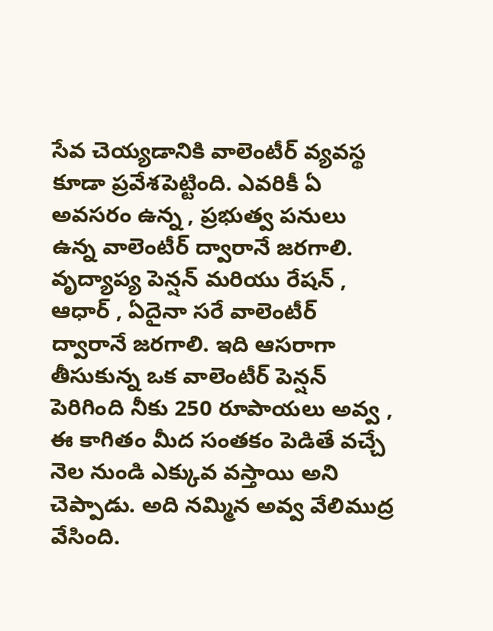సేవ చెయ్యడానికి వాలెంటీర్ వ్యవస్థ కూడా ప్రవేశపెట్టింది. ఎవరికీ ఏ అవసరం ఉన్న , ప్రభుత్వ పనులు ఉన్న వాలెంటీర్ ద్వారానే జరగాలి. వృద్యాప్య పెన్షన్ మరియు రేషన్ , ఆధార్ , ఏదైనా సరే వాలెంటీర్ ద్వారానే జరగాలి. ఇది ఆసరాగా తీసుకున్న ఒక వాలెంటీర్ పెన్షన్ పెరిగింది నీకు 250 రూపాయలు అవ్వ , ఈ కాగితం మీద సంతకం పెడితే వచ్చే నెల నుండి ఎక్కువ వస్తాయి అని చెప్పాడు. అది నమ్మిన అవ్వ వేలిముద్ర వేసింది.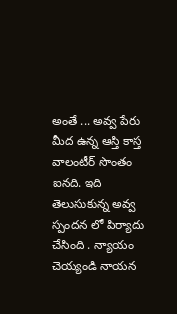అంతే ... అవ్వ పేరు మీద ఉన్న ఆస్తి కాస్త వాలంటీర్ సొంతం ఐనది. ఇది తెలుసుకున్న అవ్వ స్పందన లో పిర్యాదు చేసింది . న్యాయం చెయ్యండి నాయన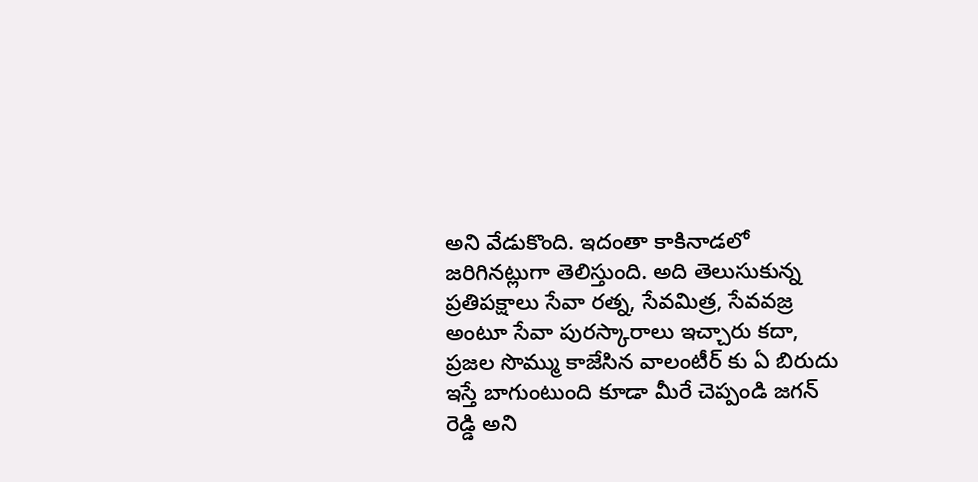అని వేడుకొంది. ఇదంతా కాకినాడలో జరిగినట్లుగా తెలిస్తుంది. అది తెలుసుకున్న ప్రతిపక్షాలు సేవా రత్న, సేవమిత్ర, సేవవజ్ర అంటూ సేవా పురస్కారాలు ఇచ్చారు కదా, ప్రజల సొమ్ము కాజేసిన వాలంటీర్ కు ఏ బిరుదు ఇస్తే బాగుంటుంది కూడా మీరే చెప్పండి జగన్ రెడ్డి అని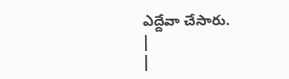ఎద్దేవా చేసారు.
|
|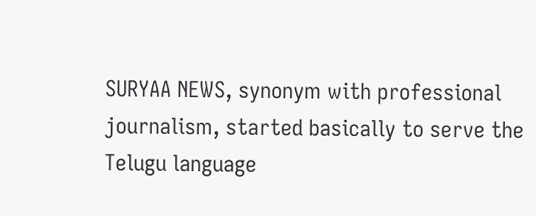SURYAA NEWS, synonym with professional journalism, started basically to serve the Telugu language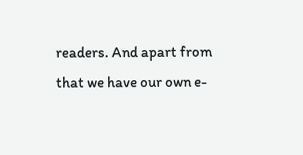readers. And apart from that we have our own e-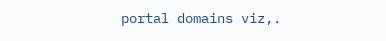portal domains viz,.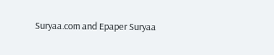Suryaa.com and Epaper Suryaa